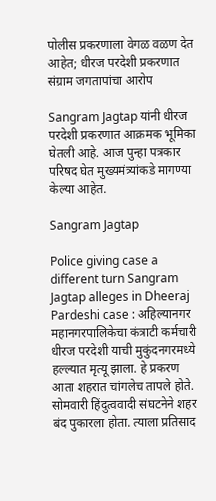पोलीस प्रकरणाला वेगळ वळण देत आहेत; धीरज परदेशी प्रकरणात संग्राम जगतापांचा आरोप

Sangram Jagtap यांनी धीरज परदेशी प्रकरणात आक्रमक भूमिका घेतली आहे. आज पुन्हा पत्रकार परिषद घेत मुख्यमंत्र्यांकडे मागण्या केल्या आहेत.

Sangram Jagtap

Police giving case a different turn Sangram Jagtap alleges in Dheeraj Pardeshi case : अहिल्यानगर महानगरपालिकेचा कंत्राटी कर्मचारी धीरज परदेशी याची मुकुंदनगरमध्ये हल्ल्यात मृत्यू झाला. हे प्रकरण आता शहरात चांगलेच तापले होते. सोमवारी हिंदुत्ववादी संघटनेने शहर बंद पुकारला होता. त्याला प्रतिसाद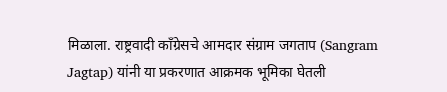मिळाला. राष्ट्रवादी काँग्रेसचे आमदार संग्राम जगताप (Sangram Jagtap) यांनी या प्रकरणात आक्रमक भूमिका घेतली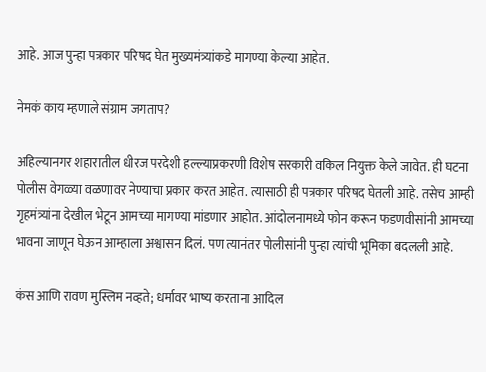आहे. आज पुन्हा पत्रकार परिषद घेत मुख्यमंत्र्यांकडे मागण्या केल्या आहेत.

नेमकं काय म्हणाले संग्राम जगताप?

अहिल्यानगर शहारातील धीरज परदेशी हल्ल्याप्रकरणी विशेष सरकारी वकिल नियुक्त केले जावेत. ही घटना पोलीस वेगळ्या वळणावर नेण्याचा प्रकार करत आहेत. त्यासाठी ही पत्रकार परिषद घेतली आहे. तसेच आम्ही गृहमंत्र्यांना देखील भेटून आमच्या मागण्या मांडणार आहोत. आंदोलनामध्ये फोन करून फडणवीसांनी आमच्या भावना जाणून घेऊन आम्हाला अश्वासन दिलं. पण त्यानंतर पोलीसांनी पुन्हा त्यांची भूमिका बदलली आहे.

कंस आणि रावण मुस्लिम नव्हते; धर्मावर भाष्य करताना आदिल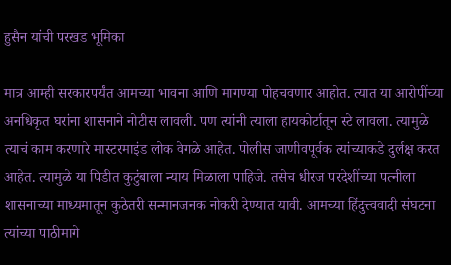हुसैन यांची परखड भूमिका

मात्र आम्ही सरकारपर्यंत आमच्या भावना आणि मागण्या पोहचवणार आहोत. त्यात या आरोपींच्या अनधिकृत घरांना शासनाने नोटीस लावली. पण त्यांनी त्याला हायकोर्टातून स्टे लावला. त्यामुळे त्याचं काम करणारे मास्टरमाइंड लोक वेगळे आहेत. पोलीस जाणीवपूर्वक त्यांच्याकडे दुर्लक्ष करत आहेत. त्यामुळे या पिडीत कुटुंबाला न्याय मिळाला पाहिजे. तसेच धीरज परदेशींच्या पत्नीला शासनाच्या माध्यमातून कुठेतरी सन्मानजनक नोकरी देण्यात यावी. आमच्या हिंदुत्त्ववादी संघटना त्यांच्या पाठीमागे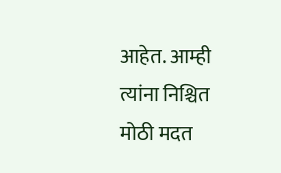आहेत. आम्ही त्यांना निश्चित मोठी मदत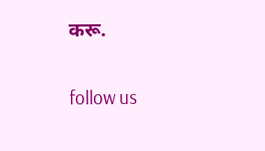करू.

follow us